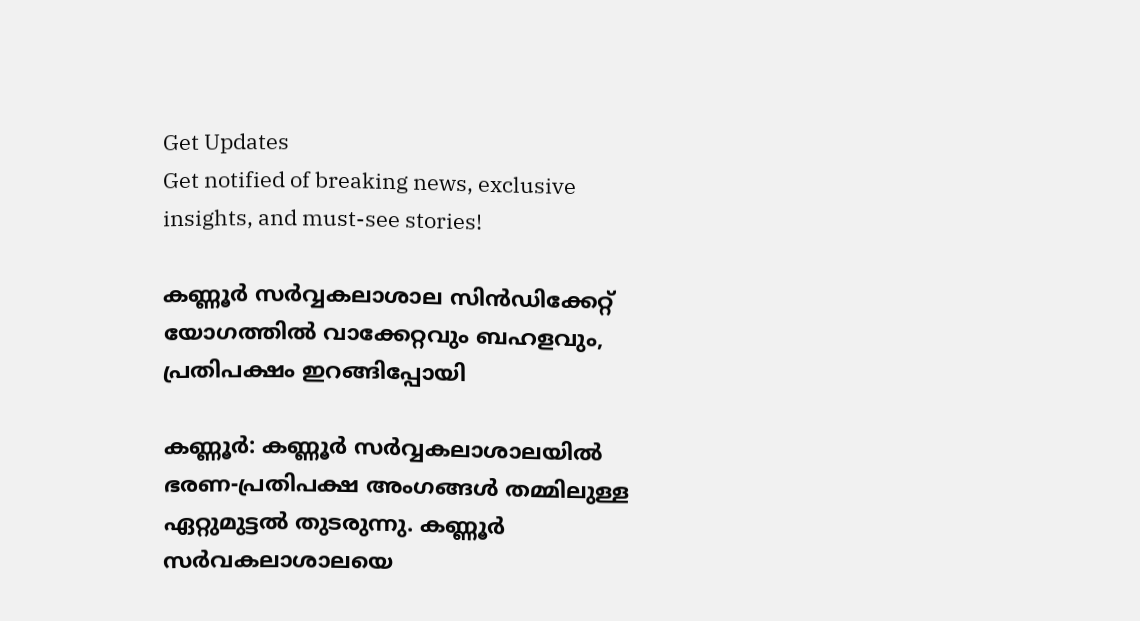Get Updates
Get notified of breaking news, exclusive insights, and must-see stories!

കണ്ണൂർ സർവ്വകലാശാല സിൻഡിക്കേറ്റ് യോഗത്തിൽ വാക്കേറ്റവും ബഹളവും, പ്രതിപക്ഷം ഇറങ്ങിപ്പോയി

കണ്ണൂർ: കണ്ണൂർ സർവ്വകലാശാലയിൽ ഭരണ-പ്രതിപക്ഷ അംഗങ്ങൾ തമ്മിലുള്ള ഏറ്റുമുട്ടൽ തുടരുന്നു. കണ്ണൂർ സർവകലാശാലയെ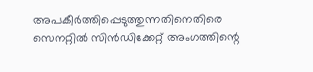അപകീർത്തിപ്പെടുത്തുന്നതിനെതിരെ സെനറ്റിൽ സിൻഡിക്കേറ്റ് അംഗത്തിന്റെ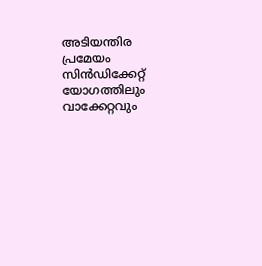അടിയന്തിര പ്രമേയം സിൻഡിക്കേറ്റ് യോഗത്തിലും വാക്കേറ്റവും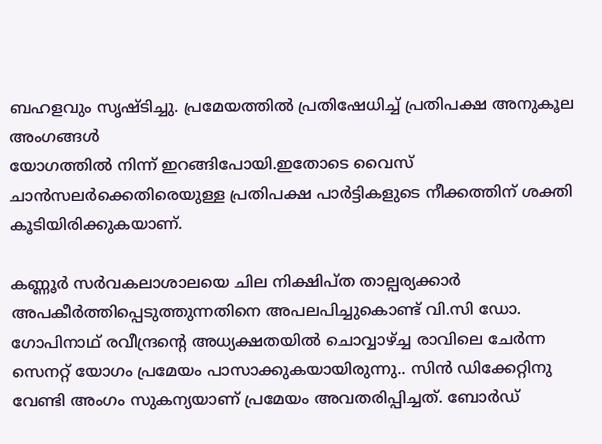ബഹളവും സൃഷ്ടിച്ചു. പ്രമേയത്തിൽ പ്രതിഷേധിച്ച് പ്രതിപക്ഷ അനുകൂല അംഗങ്ങൾ
യോഗത്തിൽ നിന്ന് ഇറങ്ങിപോയി.ഇതോടെ വൈസ് ചാൻസലർക്കെതിരെയുള്ള പ്രതിപക്ഷ പാർട്ടികളുടെ നീക്കത്തിന് ശക്തി കൂടിയിരിക്കുകയാണ്.

കണ്ണൂർ സർവകലാശാലയെ ചില നിക്ഷിപ്ത താല്പര്യക്കാർ അപകീർത്തിപ്പെടുത്തുന്നതിനെ അപലപിച്ചുകൊണ്ട് വി.സി ഡോ. ഗോപിനാഥ് രവീന്ദ്രന്റെ അധ്യക്ഷതയിൽ ചൊവ്വാഴ്ച്ച രാവിലെ ചേർന്ന സെനറ്റ് യോഗം പ്രമേയം പാസാക്കുകയായിരുന്നു.. സിൻ ഡിക്കേറ്റിനു വേണ്ടി അംഗം സുകന്യയാണ് പ്രമേയം അവതരിപ്പിച്ചത്. ബോർഡ്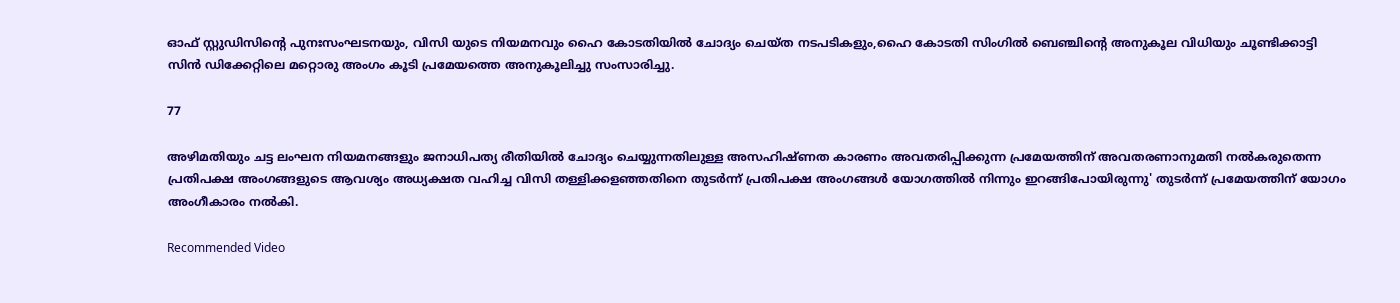ഓഫ് സ്റ്റുഡിസിന്റെ പുനഃസംഘടനയും, വിസി യുടെ നിയമനവും ഹൈ കോടതിയിൽ ചോദ്യം ചെയ്ത നടപടികളും,ഹൈ കോടതി സിംഗിൽ ബെഞ്ചിന്റെ അനുകൂല വിധിയും ചൂണ്ടിക്കാട്ടി സിൻ ഡിക്കേറ്റിലെ മറ്റൊരു അംഗം കൂടി പ്രമേയത്തെ അനുകൂലിച്ചു സംസാരിച്ചു.

77

അഴിമതിയും ചട്ട ലംഘന നിയമനങ്ങളും ജനാധിപത്യ രീതിയിൽ ചോദ്യം ചെയ്യുന്നതിലുള്ള അസഹിഷ്ണത കാരണം അവതരിപ്പിക്കുന്ന പ്രമേയത്തിന് അവതരണാനുമതി നൽകരുതെന്ന പ്രതിപക്ഷ അംഗങ്ങളുടെ ആവശ്യം അധ്യക്ഷത വഹിച്ച വിസി തള്ളിക്കളഞ്ഞതിനെ തുടർന്ന് പ്രതിപക്ഷ അംഗങ്ങൾ യോഗത്തിൽ നിന്നും ഇറങ്ങിപോയിരുന്നു' തുടർന്ന് പ്രമേയത്തിന് യോഗം അംഗീകാരം നൽകി.

Recommended Video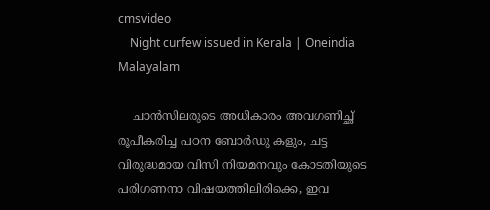cmsvideo
    Night curfew issued in Kerala | Oneindia Malayalam

    ചാൻസിലരുടെ അധികാരം അവഗണിച്ഛ് രൂപീകരിച്ച പഠന ബോർഡു കളും, ചട്ട വിരുദ്ധമായ വിസി നിയമനവും കോടതിയുടെ പരിഗണനാ വിഷയത്തിലിരിക്കെ, ഇവ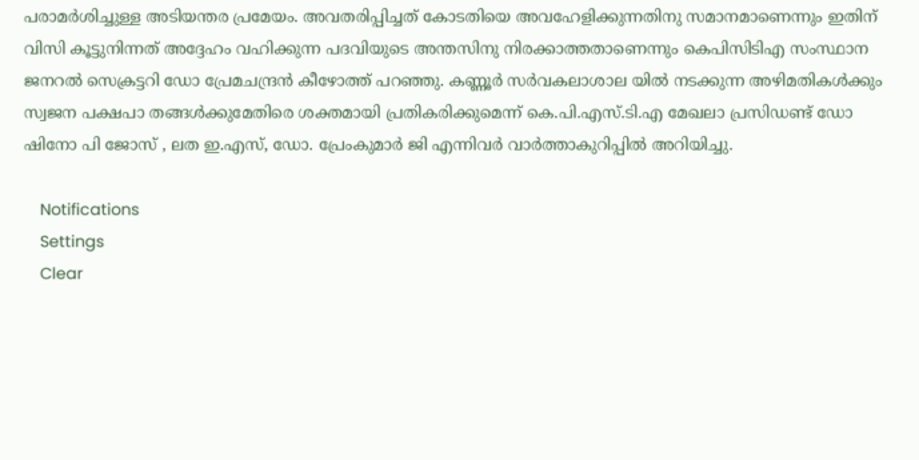പരാമർശിച്ചുള്ള അടിയന്തര പ്രമേയം. അവതരിപ്പിച്ചത് കോടതിയെ അവഹേളിക്കുന്നതിനു സമാനമാണെന്നും ഇതിന് വിസി കൂട്ടുനിന്നത് അദ്ദേഹം വഹിക്കുന്ന പദവിയുടെ അന്തസിനു നിരക്കാത്തതാണെന്നും കെപിസിടിഎ സംസ്ഥാന ജനറൽ സെക്രട്ടറി ഡോ പ്രേമചന്ദ്രൻ കീഴോത്ത് പറഞ്ഞു. കണ്ണൂർ സർവകലാശാല യിൽ നടക്കുന്ന അഴിമതികൾക്കും സ്വജന പക്ഷപാ തങ്ങൾക്കുമേതിരെ ശക്തമായി പ്രതികരിക്കുമെന്ന് കെ.പി.എസ്.ടി.എ മേഖലാ പ്രസിഡണ്ട് ഡോ ഷിനോ പി ജോസ് , ലത ഇ.എസ്, ഡോ. പ്രേംകുമാർ ജി എന്നിവർ വാർത്താകുറിപ്പിൽ അറിയിച്ചു.

    Notifications
    Settings
    Clear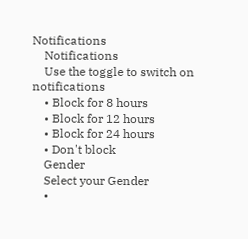Notifications
    Notifications
    Use the toggle to switch on notifications
    • Block for 8 hours
    • Block for 12 hours
    • Block for 24 hours
    • Don't block
    Gender
    Select your Gender
    •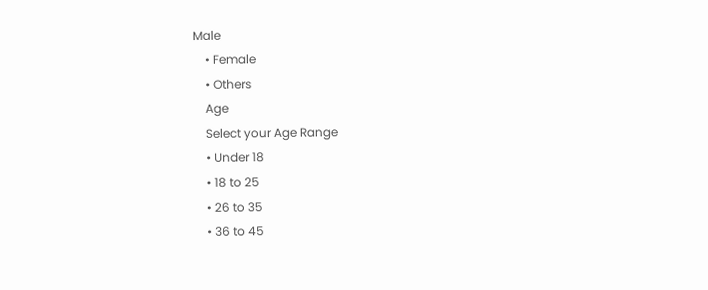Male
    • Female
    • Others
    Age
    Select your Age Range
    • Under 18
    • 18 to 25
    • 26 to 35
    • 36 to 45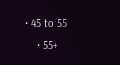• 45 to 55
    • 55+